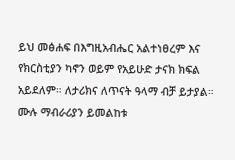ይህ መፅሐፍ በእግዚአብሔር አልተነፀረም እና የክርስቲያን ካኖን ወይም የአይሁድ ታናክ ክፍል አይደለም። ለታሪክና ለጥናት ዓላማ ብቻ ይታያል። ሙሉ ማብራሪያን ይመልከቱ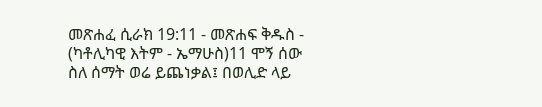መጽሐፈ ሲራክ 19:11 - መጽሐፍ ቅዱስ - (ካቶሊካዊ እትም - ኤማሁስ)11 ሞኝ ሰው ስለ ሰማት ወሬ ይጨነቃል፤ በወሊድ ላይ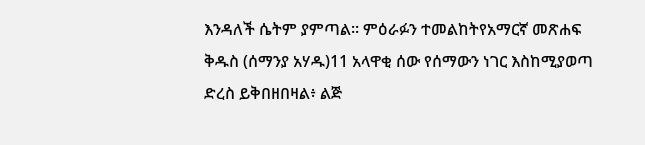እንዳለች ሴትም ያምጣል። ምዕራፉን ተመልከትየአማርኛ መጽሐፍ ቅዱስ (ሰማንያ አሃዱ)11 አላዋቂ ሰው የሰማውን ነገር እስከሚያወጣ ድረስ ይቅበዘበዛል፥ ልጅ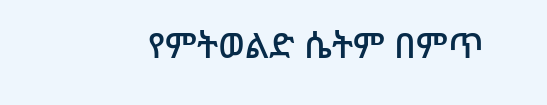የምትወልድ ሴትም በምጥ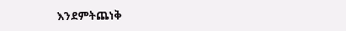እንደምትጨነቅ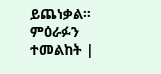ይጨነቃል። ምዕራፉን ተመልከት |